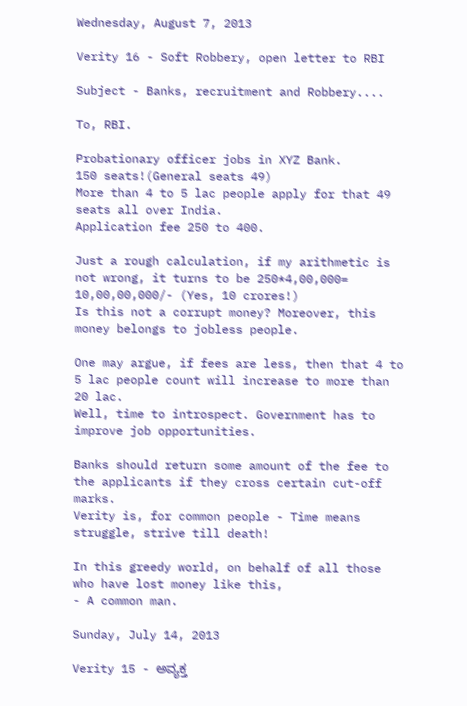Wednesday, August 7, 2013

Verity 16 - Soft Robbery, open letter to RBI

Subject - Banks, recruitment and Robbery....

To, RBI.

Probationary officer jobs in XYZ Bank.
150 seats!(General seats 49)
More than 4 to 5 lac people apply for that 49 seats all over India.
Application fee 250 to 400.

Just a rough calculation, if my arithmetic is not wrong, it turns to be 250*4,00,000= 10,00,00,000/- (Yes, 10 crores!)
Is this not a corrupt money? Moreover, this money belongs to jobless people.

One may argue, if fees are less, then that 4 to 5 lac people count will increase to more than 20 lac.
Well, time to introspect. Government has to improve job opportunities.

Banks should return some amount of the fee to the applicants if they cross certain cut-off marks.
Verity is, for common people - Time means struggle, strive till death!

In this greedy world, on behalf of all those who have lost money like this,
- A common man.

Sunday, July 14, 2013

Verity 15 - ಅವ್ಯಕ್ತ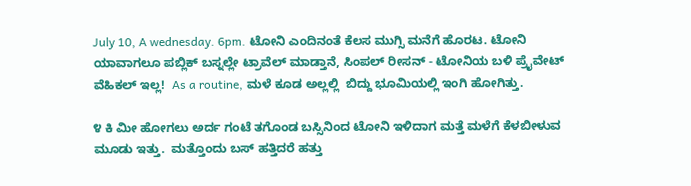July 10, A wednesday. 6pm. ಟೋನಿ ಎಂದಿನಂತೆ ಕೆಲಸ ಮುಗ್ಸಿ ಮನೆಗೆ ಹೊರಟ. ಟೋನಿ ಯಾವಾಗಲೂ ಪಬ್ಲಿಕ್ ಬಸ್ನಲ್ಲೇ ಟ್ರಾವೆಲ್ ಮಾಡ್ತಾನೆ, ಸಿಂಪಲ್ ರೀಸನ್ - ಟೋನಿಯ ಬಳಿ ಪ್ರೈವೇಟ್ ವೆಹಿಕಲ್ ಇಲ್ಲ!  As a routine, ಮಳೆ ಕೂಡ ಅಲ್ಲಲ್ಲಿ  ಬಿದ್ದು ಭೂಮಿಯಲ್ಲಿ ಇಂಗಿ ಹೋಗಿತ್ತು.

೪ ಕಿ ಮೀ ಹೋಗಲು ಅರ್ದ ಗಂಟೆ ತಗೊಂಡ ಬಸ್ಸಿನಿಂದ ಟೋನಿ ಇಳಿದಾಗ ಮತ್ತೆ ಮಳೆಗೆ ಕೆಳಬೀಳುವ ಮೂಡು ಇತ್ತು.  ಮತ್ತೊಂದು ಬಸ್ ಹತ್ತಿದರೆ ಹತ್ತು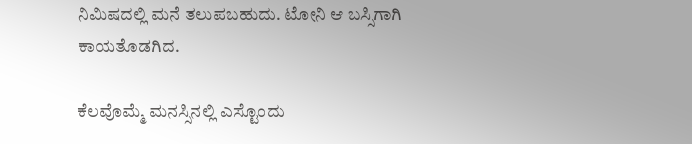ನಿಮಿಷದಲ್ಲಿ ಮನೆ ತಲುಪಬಹುದು. ಟೋನಿ ಆ ಬಸ್ಸಿಗಾಗಿ ಕಾಯತೊಡಗಿದ.

ಕೆಲವೊಮ್ಮೆ ಮನಸ್ಸಿನಲ್ಲಿ ಎಸ್ಟೊಂದು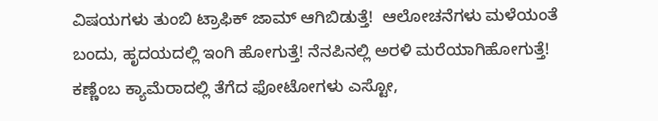ವಿಷಯಗಳು ತುಂಬಿ ಟ್ರಾಫಿಕ್ ಜಾಮ್ ಆಗಿಬಿಡುತ್ತೆ!  ಆಲೋಚನೆಗಳು ಮಳೆಯಂತೆ ಬಂದು, ಹೃದಯದಲ್ಲಿ ಇಂಗಿ ಹೋಗುತ್ತೆ! ನೆನಪಿನಲ್ಲಿ ಅರಳಿ ಮರೆಯಾಗಿಹೋಗುತ್ತೆ!  ಕಣ್ಣೆಂಬ ಕ್ಯಾಮೆರಾದಲ್ಲಿ ತೆಗೆದ ಫೋಟೋಗಳು ಎಸ್ಟೋ,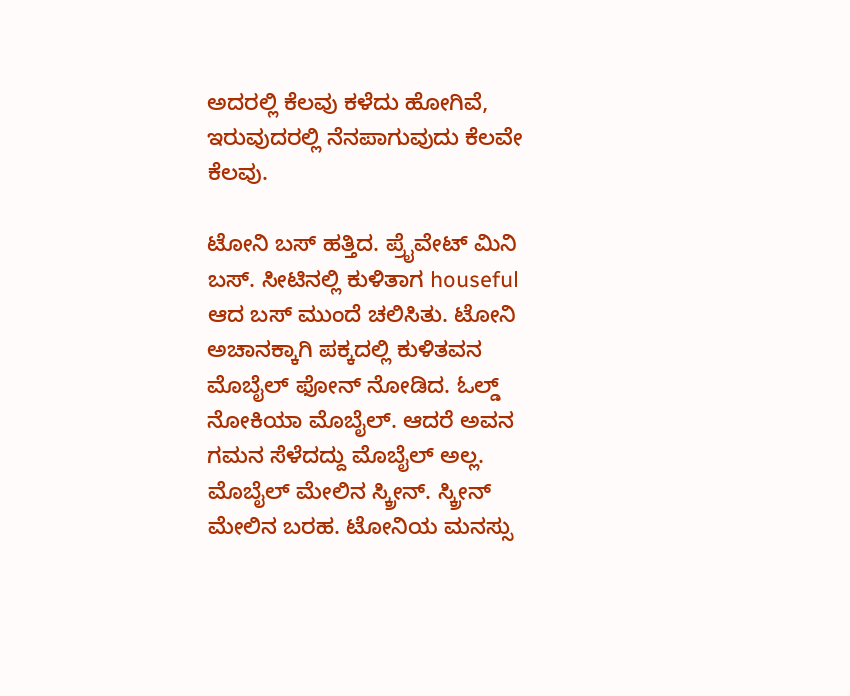ಅದರಲ್ಲಿ ಕೆಲವು ಕಳೆದು ಹೋಗಿವೆ, ಇರುವುದರಲ್ಲಿ ನೆನಪಾಗುವುದು ಕೆಲವೇ ಕೆಲವು.

ಟೋನಿ ಬಸ್ ಹತ್ತಿದ. ಪ್ರೈವೇಟ್ ಮಿನಿ ಬಸ್. ಸೀಟಿನಲ್ಲಿ ಕುಳಿತಾಗ houseful ಆದ ಬಸ್ ಮುಂದೆ ಚಲಿಸಿತು. ಟೋನಿ ಅಚಾನಕ್ಕಾಗಿ ಪಕ್ಕದಲ್ಲಿ ಕುಳಿತವನ ಮೊಬೈಲ್ ಫೋನ್ ನೋಡಿದ. ಓಲ್ಡ್ ನೋಕಿಯಾ ಮೊಬೈಲ್. ಆದರೆ ಅವನ ಗಮನ ಸೆಳೆದದ್ದು ಮೊಬೈಲ್ ಅಲ್ಲ. ಮೊಬೈಲ್ ಮೇಲಿನ ಸ್ಕ್ರೀನ್. ಸ್ಕ್ರೀನ್ ಮೇಲಿನ ಬರಹ. ಟೋನಿಯ ಮನಸ್ಸು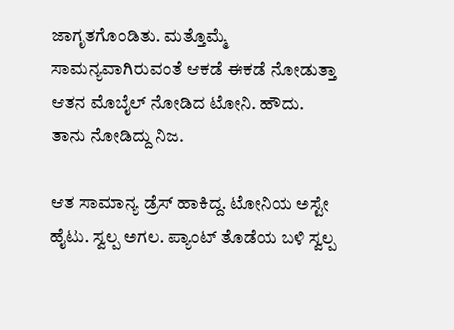ಜಾಗೃತಗೊಂಡಿತು. ಮತ್ತೊಮ್ಮೆ ಸಾಮನ್ಯವಾಗಿರುವಂತೆ ಆಕಡೆ ಈಕಡೆ ನೋಡುತ್ತಾ ಆತನ ಮೊಬೈಲ್ ನೋಡಿದ ಟೋನಿ. ಹೌದು. ತಾನು ನೋಡಿದ್ದು ನಿಜ.

ಆತ ಸಾಮಾನ್ಯ ಡ್ರೆಸ್ ಹಾಕಿದ್ದ. ಟೋನಿಯ ಅಸ್ಟೇ ಹೈಟು. ಸ್ವಲ್ಪ ಅಗಲ. ಪ್ಯಾಂಟ್ ತೊಡೆಯ ಬಳಿ ಸ್ವಲ್ಪ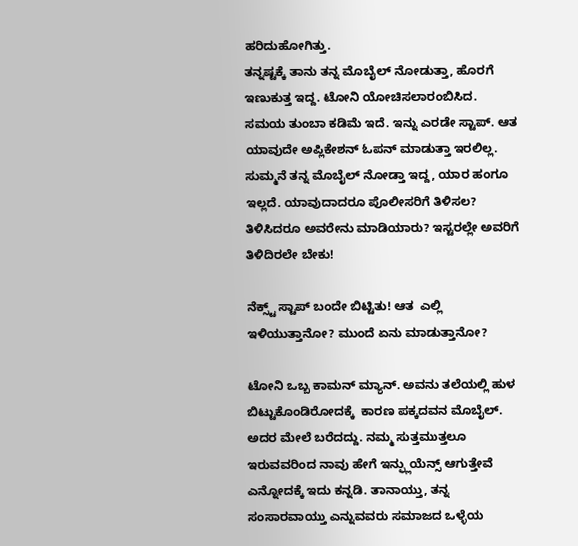ಹರಿದುಹೋಗಿತ್ತು.
ತನ್ನಷ್ಟಕ್ಕೆ ತಾನು ತನ್ನ ಮೊಬೈಲ್ ನೋಡುತ್ತಾ, ಹೊರಗೆ ಇಣುಕುತ್ತ ಇದ್ದ. ಟೋನಿ ಯೋಚಿಸಲಾರಂಬಿಸಿದ. ಸಮಯ ತುಂಬಾ ಕಡಿಮೆ ಇದೆ. ಇನ್ನು ಎರಡೇ ಸ್ಟಾಪ್. ಆತ ಯಾವುದೇ ಅಪ್ಲಿಕೇಶನ್ ಓಪನ್ ಮಾಡುತ್ತಾ ಇರಲಿಲ್ಲ. ಸುಮ್ಮನೆ ತನ್ನ ಮೊಬೈಲ್ ನೋಡ್ತಾ ಇದ್ದ, ಯಾರ ಹಂಗೂ ಇಲ್ಲದೆ. ಯಾವುದಾದರೂ ಪೊಲೀಸರಿಗೆ ತಿಳಿಸಲ? ತಿಳಿಸಿದರೂ ಅವರೇನು ಮಾಡಿಯಾರು? ಇಸ್ಟರಲ್ಲೇ ಅವರಿಗೆ ತಿಳಿದಿರಲೇ ಬೇಕು!

ನೆಕ್ಸ್ಟ್ ಸ್ಟಾಪ್ ಬಂದೇ ಬಿಟ್ಟಿತು! ಆತ  ಎಲ್ಲಿ ಇಳಿಯುತ್ತಾನೋ? ಮುಂದೆ ಏನು ಮಾಡುತ್ತಾನೋ?

ಟೋನಿ ಒಬ್ಬ ಕಾಮನ್ ಮ್ಯಾನ್. ಅವನು ತಲೆಯಲ್ಲಿ ಹುಳ ಬಿಟ್ಟುಕೊಂಡಿರೋದಕ್ಕೆ  ಕಾರಣ ಪಕ್ಕದವನ ಮೊಬೈಲ್. ಅದರ ಮೇಲೆ ಬರೆದದ್ದು. ನಮ್ಮ ಸುತ್ತಮುತ್ತಲೂ ಇರುವವರಿಂದ ನಾವು ಹೇಗೆ ಇನ್ಫ್ಲುಯೆನ್ಸ್ ಆಗುತ್ತೇವೆ ಎನ್ನೋದಕ್ಕೆ ಇದು ಕನ್ನಡಿ. ತಾನಾಯ್ತು, ತನ್ನ ಸಂಸಾರವಾಯ್ತು ಎನ್ನುವವರು ಸಮಾಜದ ಒಳ್ಳೆಯ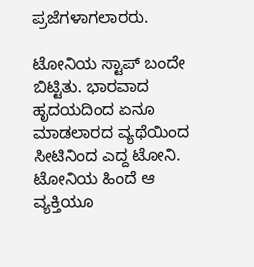ಪ್ರಜೆಗಳಾಗಲಾರರು.

ಟೋನಿಯ ಸ್ಟಾಪ್ ಬಂದೇ ಬಿಟ್ಟಿತು. ಭಾರವಾದ ಹೃದಯದಿಂದ ಏನೂ ಮಾಡಲಾರದ ವ್ಯಥೆಯಿಂದ ಸೀಟಿನಿಂದ ಎದ್ದ ಟೋನಿ. ಟೋನಿಯ ಹಿಂದೆ ಆ ವ್ಯಕ್ತಿಯೂ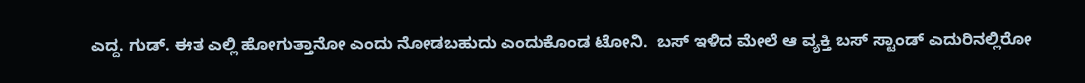ಎದ್ದ. ಗುಡ್. ಈತ ಎಲ್ಲಿ ಹೋಗುತ್ತಾನೋ ಎಂದು ನೋಡಬಹುದು ಎಂದುಕೊಂಡ ಟೋನಿ.  ಬಸ್ ಇಳಿದ ಮೇಲೆ ಆ ವ್ಯಕ್ತಿ ಬಸ್ ಸ್ಟಾಂಡ್ ಎದುರಿನಲ್ಲಿರೋ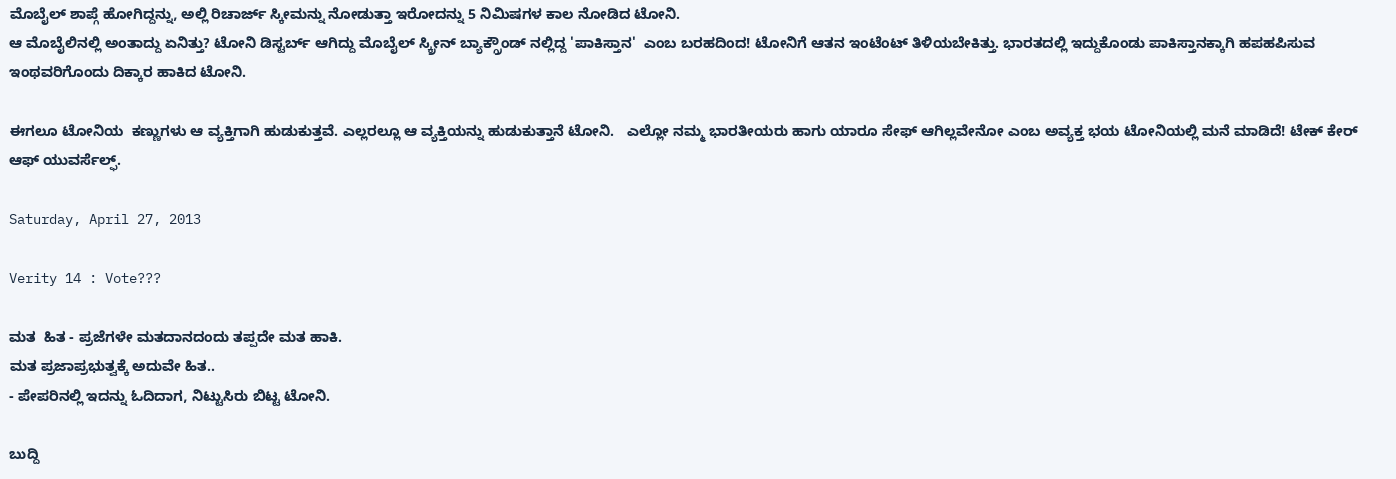ಮೊಬೈಲ್ ಶಾಪ್ಗೆ ಹೋಗಿದ್ದನ್ನು, ಅಲ್ಲಿ ರಿಚಾರ್ಜ್ ಸ್ಕೀಮನ್ನು ನೋಡುತ್ತಾ ಇರೋದನ್ನು 5 ನಿಮಿಷಗಳ ಕಾಲ ನೋಡಿದ ಟೋನಿ.
ಆ ಮೊಬೈಲಿನಲ್ಲಿ ಅಂತಾದ್ದು ಏನಿತ್ತು? ಟೋನಿ ಡಿಸ್ಟರ್ಬ್ ಆಗಿದ್ದು ಮೊಬೈಲ್ ಸ್ಕ್ರೀನ್ ಬ್ಯಾಕ್ಗ್ರೌಂಡ್ ನಲ್ಲಿದ್ದ 'ಪಾಕಿಸ್ತಾನ'  ಎಂಬ ಬರಹದಿಂದ! ಟೋನಿಗೆ ಆತನ ಇಂಟೆಂಟ್ ತಿಳಿಯಬೇಕಿತ್ತು. ಭಾರತದಲ್ಲಿ ಇದ್ದುಕೊಂಡು ಪಾಕಿಸ್ತಾನಕ್ಕಾಗಿ ಹಪಹಪಿಸುವ ಇಂಥವರಿಗೊಂದು ದಿಕ್ಕಾರ ಹಾಕಿದ ಟೋನಿ.

ಈಗಲೂ ಟೋನಿಯ  ಕಣ್ಣುಗಳು ಆ ವ್ಯಕ್ತಿಗಾಗಿ ಹುಡುಕುತ್ತವೆ. ಎಲ್ಲರಲ್ಲೂ ಆ ವ್ಯಕ್ತಿಯನ್ನು ಹುಡುಕುತ್ತಾನೆ ಟೋನಿ.   ಎಲ್ಲೋ ನಮ್ಮ ಭಾರತೀಯರು ಹಾಗು ಯಾರೂ ಸೇಫ್ ಆಗಿಲ್ಲವೇನೋ ಎಂಬ ಅವ್ಯಕ್ತ ಭಯ ಟೋನಿಯಲ್ಲಿ ಮನೆ ಮಾಡಿದೆ! ಟೇಕ್ ಕೇರ್ ಆಫ್ ಯುವರ್ಸೆಲ್ಫ್.

Saturday, April 27, 2013

Verity 14 : Vote???

ಮತ  ಹಿತ - ಪ್ರಜೆಗಳೇ ಮತದಾನದಂದು ತಪ್ಪದೇ ಮತ ಹಾಕಿ.
ಮತ ಪ್ರಜಾಪ್ರಭುತ್ವಕ್ಕೆ ಅದುವೇ ಹಿತ..
- ಪೇಪರಿನಲ್ಲಿ ಇದನ್ನು ಓದಿದಾಗ, ನಿಟ್ಟುಸಿರು ಬಿಟ್ಟ ಟೋನಿ.

ಬುದ್ದಿ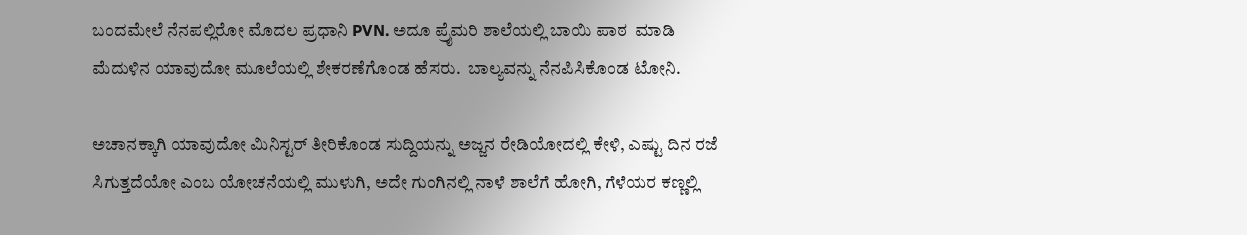ಬಂದಮೇಲೆ ನೆನಪಲ್ಲಿರೋ ಮೊದಲ ಪ್ರಧಾನಿ PVN. ಅದೂ ಪ್ರೈಮರಿ ಶಾಲೆಯಲ್ಲಿ ಬಾಯಿ ಪಾಠ  ಮಾಡಿ ಮೆದುಳಿನ ಯಾವುದೋ ಮೂಲೆಯಲ್ಲಿ ಶೇಕರಣೆಗೊಂಡ ಹೆಸರು.  ಬಾಲ್ಯವನ್ನು ನೆನಪಿಸಿಕೊಂಡ ಟೋನಿ.

ಅಚಾನಕ್ಕಾಗಿ ಯಾವುದೋ ಮಿನಿಸ್ಟರ್ ತೀರಿಕೊಂಡ ಸುದ್ದಿಯನ್ನು ಅಜ್ಜನ ರೇಡಿಯೋದಲ್ಲಿ ಕೇಳಿ, ಎಷ್ಟು ದಿನ ರಜೆ ಸಿಗುತ್ತದೆಯೋ ಎಂಬ ಯೋಚನೆಯಲ್ಲಿ ಮುಳುಗಿ, ಅದೇ ಗುಂಗಿನಲ್ಲಿ ನಾಳೆ ಶಾಲೆಗೆ ಹೋಗಿ, ಗೆಳೆಯರ ಕಣ್ಣಲ್ಲಿ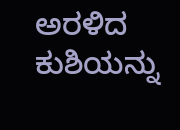ಅರಳಿದ ಕುಶಿಯನ್ನು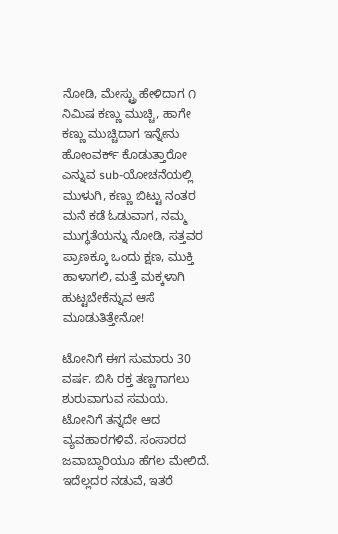ನೋಡಿ, ಮೇಸ್ಟ್ರು ಹೇಳಿದಾಗ ೧ ನಿಮಿಷ ಕಣ್ಣು ಮುಚ್ಚಿ, ಹಾಗೇ ಕಣ್ಣು ಮುಚ್ಚಿದಾಗ ಇನ್ನೇನು ಹೋಂವರ್ಕ್ ಕೊಡುತ್ತಾರೋ  ಎನ್ನುವ sub-ಯೋಚನೆಯಲ್ಲಿ ಮುಳುಗಿ, ಕಣ್ಣು ಬಿಟ್ಟು ನಂತರ ಮನೆ ಕಡೆ ಓಡುವಾಗ, ನಮ್ಮ ಮುಗ್ಧತೆಯನ್ನು ನೋಡಿ, ಸತ್ತವರ ಪ್ರಾಣಕ್ಕೂ ಒಂದು ಕ್ಷಣ, ಮುಕ್ತಿ ಹಾಳಾಗಲಿ, ಮತ್ತೆ ಮಕ್ಕಳಾಗಿ ಹುಟ್ಟಬೇಕೆನ್ನುವ ಆಸೆ ಮೂಡುತಿತ್ತೇನೋ!

ಟೋನಿಗೆ ಈಗ ಸುಮಾರು 30 ವರ್ಷ. ಬಿಸಿ ರಕ್ತ ತಣ್ಣಗಾಗಲು ಶುರುವಾಗುವ ಸಮಯ. ಟೋನಿಗೆ ತನ್ನದೇ ಆದ ವ್ಯವಹಾರಗಳಿವೆ. ಸಂಸಾರದ ಜವಾಬ್ದಾರಿಯೂ ಹೆಗಲ ಮೇಲಿದೆ. ಇದೆಲ್ಲದರ ನಡುವೆ, ಇತರೆ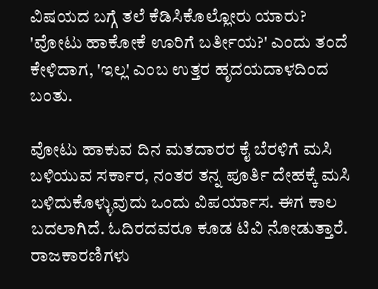ವಿಷಯದ ಬಗ್ಗೆ ತಲೆ ಕೆಡಿಸಿಕೊಲ್ಲೋರು ಯಾರು? 'ವೋಟು ಹಾಕೋಕೆ ಊರಿಗೆ ಬರ್ತೀಯ?' ಎಂದು ತಂದೆ ಕೇಳಿದಾಗ, 'ಇಲ್ಲ' ಎಂಬ ಉತ್ತರ ಹೃದಯದಾಳದಿಂದ ಬಂತು.

ವೋಟು ಹಾಕುವ ದಿನ ಮತದಾರರ ಕೈ ಬೆರಳಿಗೆ ಮಸಿ ಬಳಿಯುವ ಸರ್ಕಾರ, ನಂತರ ತನ್ನ ಪೂರ್ತಿ ದೇಹಕ್ಕೆ ಮಸಿ ಬಳಿದುಕೊಳ್ಳುವುದು ಒಂದು ವಿಪರ್ಯಾಸ. ಈಗ ಕಾಲ ಬದಲಾಗಿದೆ. ಓದಿರದವರೂ ಕೂಡ ಟಿವಿ ನೋಡುತ್ತಾರೆ.
ರಾಜಕಾರಣಿಗಳು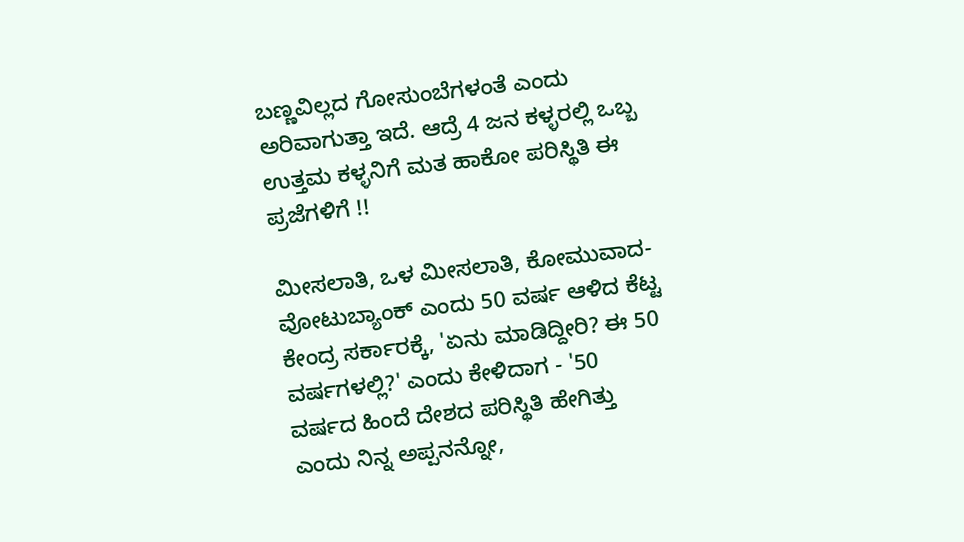ಬಣ್ಣವಿಲ್ಲದ ಗೋಸುಂಬೆಗಳಂತೆ ಎಂದು ಅರಿವಾಗುತ್ತಾ ಇದೆ. ಆದ್ರೆ 4 ಜನ ಕಳ್ಳರಲ್ಲಿ ಒಬ್ಬ ಉತ್ತಮ ಕಳ್ಳನಿಗೆ ಮತ ಹಾಕೋ ಪರಿಸ್ಥಿತಿ ಈ ಪ್ರಜೆಗಳಿಗೆ !!

ಮೀಸಲಾತಿ, ಒಳ ಮೀಸಲಾತಿ, ಕೋಮುವಾದ-ವೋಟುಬ್ಯಾಂಕ್ ಎಂದು 50 ವರ್ಷ ಆಳಿದ ಕೆಟ್ಟ ಕೇಂದ್ರ ಸರ್ಕಾರಕ್ಕೆ, 'ಏನು ಮಾಡಿದ್ದೀರಿ? ಈ 50 ವರ್ಷಗಳಲ್ಲಿ?' ಎಂದು ಕೇಳಿದಾಗ - '50  ವರ್ಷದ ಹಿಂದೆ ದೇಶದ ಪರಿಸ್ಥಿತಿ ಹೇಗಿತ್ತು ಎಂದು ನಿನ್ನ ಅಪ್ಪನನ್ನೋ,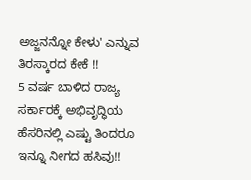ಅಜ್ಜನನ್ನೋ ಕೇಳು' ಎನ್ನುವ ತಿರಸ್ಕಾರದ ಕೇಕೆ !!
5 ವರ್ಷ ಬಾಳಿದ ರಾಜ್ಯ ಸರ್ಕಾರಕ್ಕೆ ಅಭಿವೃದ್ಧಿಯ ಹೆಸರಿನಲ್ಲಿ ಎಷ್ಟು ತಿಂದರೂ ಇನ್ನೂ ನೀಗದ ಹಸಿವು!!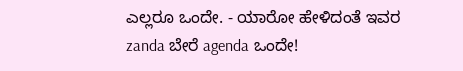ಎಲ್ಲರೂ ಒಂದೇ. - ಯಾರೋ ಹೇಳಿದಂತೆ ಇವರ zanda ಬೇರೆ agenda ಒಂದೇ!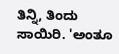ತಿನ್ನಿ, ತಿಂದು ಸಾಯಿರಿ. 'ಅಂತೂ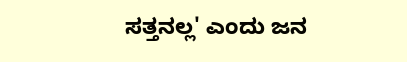ಸತ್ತನಲ್ಲ' ಎಂದು ಜನ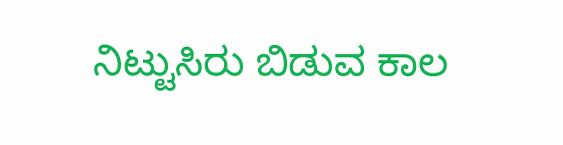ನಿಟ್ಟುಸಿರು ಬಿಡುವ ಕಾಲ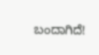ಬಂದಾಗಿದೆ!